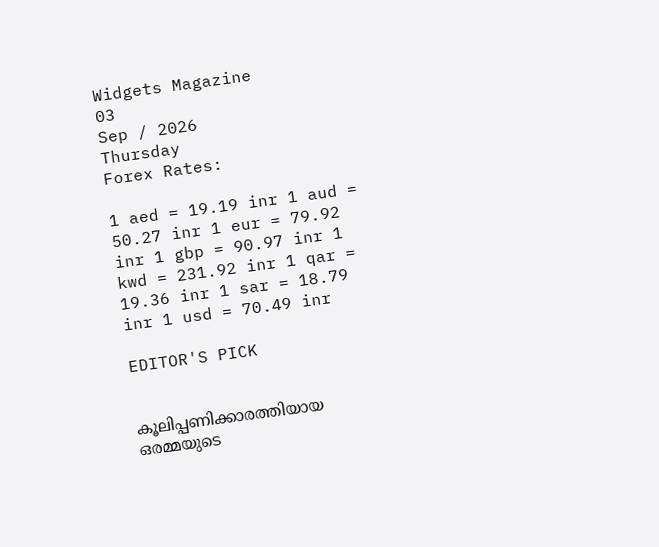Widgets Magazine
03
Sep / 2026
Thursday
Forex Rates:

1 aed = 19.19 inr 1 aud = 50.27 inr 1 eur = 79.92 inr 1 gbp = 90.97 inr 1 kwd = 231.92 inr 1 qar = 19.36 inr 1 sar = 18.79 inr 1 usd = 70.49 inr

EDITOR'S PICK


കൂലിപ്പണിക്കാരത്തിയായ ഒരമ്മയുടെ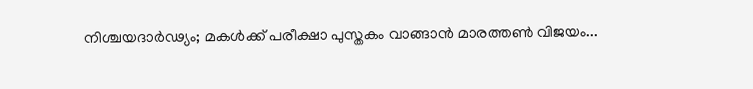നിശ്ചയദാർഢ്യം; മകൾക്ക് പരീക്ഷാ പുസ്തകം വാങ്ങാൻ മാരത്തൺ വിജയം...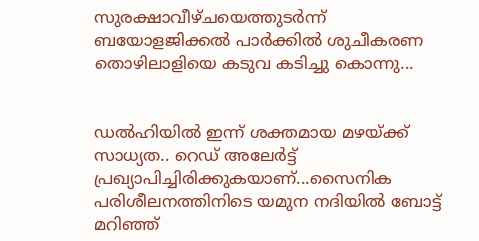സുരക്ഷാവീഴ്ചയെത്തുടർന്ന് ബയോളജിക്കൽ പാർക്കിൽ ശുചീകരണ തൊഴിലാളിയെ കടുവ കടിച്ചു കൊന്നു...


ഡല്‍ഹിയില്‍ ഇന്ന് ശക്തമായ മഴയ്ക്ക് സാധ്യത.. റെഡ് അലേര്‍ട്ട് പ്രഖ്യാപിച്ചിരിക്കുകയാണ്...സൈനിക പരിശീലനത്തിനിടെ യമുന നദിയില്‍ ബോട്ട് മറിഞ്ഞ്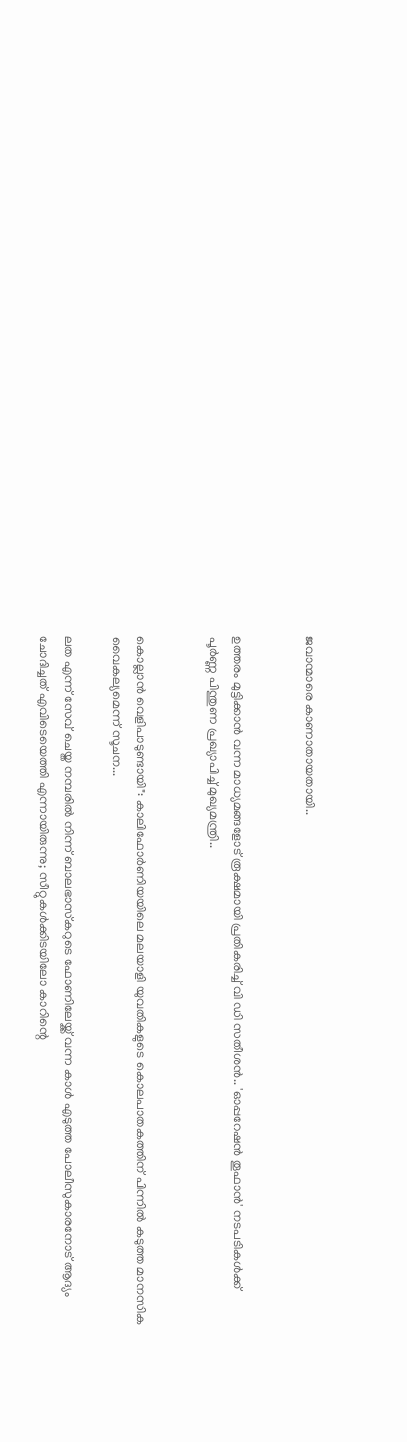ജവാന്മാരെ കാണാതായതായി..


ഉത്തരം മുട്ടിക്കാൻ വന്ന മാധ്യമങ്ങളോട് രൂക്ഷമായി പ്രതികരിച്ച് വി ഡി സതീശൻ.. 'ഓപ്പറേഷന്‍ തൂഫാന്‍' നടപടികള്‍ക്ക് പൂര്‍ണ്ണ പിന്തുണ പ്രഖ്യാപിച്ച് മുഖ്യമന്ത്രി..


കൊല്ലാൻ വെളിപാടുണ്ടായി": കാലിഫോർണിയയിലെ മലയാളി യുവതികളുടെ കൊലപാതകത്തിന് പിന്നിൽ കടുത്ത മാനസിക വൈകല്യമെന്ന് സൂചന...

ലത എന്ന് സേവ് ചെയ്ത നമ്പരിൽ നിന്ന് ബാലഭാസ്‌കറുടെ ഫോണിലേയ്ക്ക് വന്ന കാൾ എടുത്ത പോലീസുകാരനോട് ആദ്യം ചോദിച്ചത് എവിടെയെത്തി എന്നായിരുന്നു; സീറ്റുകൾക്കിടയിലോ കാറിന്റെ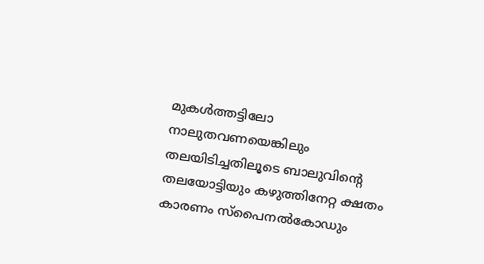മുകൾത്തട്ടിലോ നാലുതവണയെങ്കിലും തലയിടിച്ചതിലൂടെ ബാലുവിന്റെ തലയോട്ടിയും കഴുത്തിനേറ്റ ക്ഷതം കാരണം സ്പൈനൽകോഡും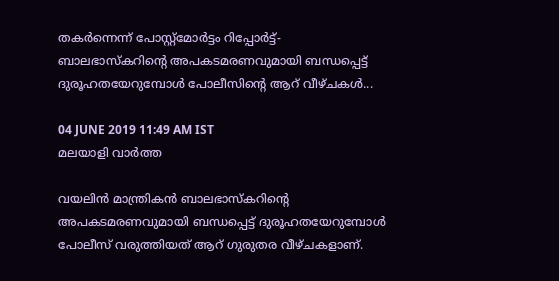തകർന്നെന്ന് പോസ്റ്റ്മോർട്ടം റിപ്പോർട്ട്- ബാലഭാസ്‌കറിന്റെ അപകടമരണവുമായി ബന്ധപ്പെട്ട് ദുരൂഹതയേറുമ്പോൾ പോലീസിന്റെ ആറ് വീഴ്ചകൾ...

04 JUNE 2019 11:49 AM IST
മലയാളി വാര്‍ത്ത

വയലിന്‍ മാന്ത്രികന്‍ ബാലഭാസ്‌കറിന്റെ അപകടമരണവുമായി ബന്ധപ്പെട്ട് ദുരൂഹതയേറുമ്പോൾ പോലീസ് വരുത്തിയത് ആറ് ഗുരുതര വീഴ്ചകളാണ്.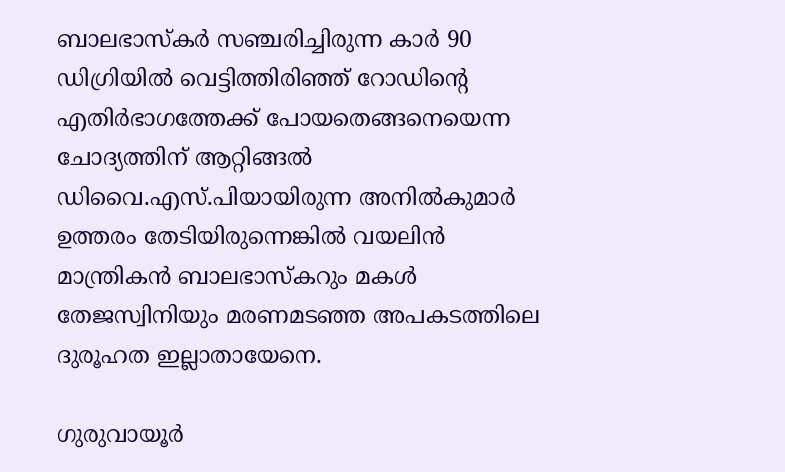ബാലഭാസ്കർ സഞ്ചരിച്ചിരുന്ന കാർ 90 ഡിഗ്രിയിൽ വെട്ടിത്തിരിഞ്ഞ് റോഡിന്റെ എതിർഭാഗത്തേക്ക് പോയതെങ്ങനെയെന്ന ചോദ്യത്തിന് ആറ്റിങ്ങൽ ഡിവൈ.എസ്.പിയായിരുന്ന അനിൽകുമാർ ഉത്തരം തേടിയിരുന്നെങ്കിൽ വയലിൻ മാന്ത്രികൻ ബാലഭാസ്‌കറും മകൾ തേജസ്വിനിയും മരണമടഞ്ഞ അപകടത്തിലെ ദുരൂഹത ഇല്ലാതായേനെ.

ഗുരുവായൂർ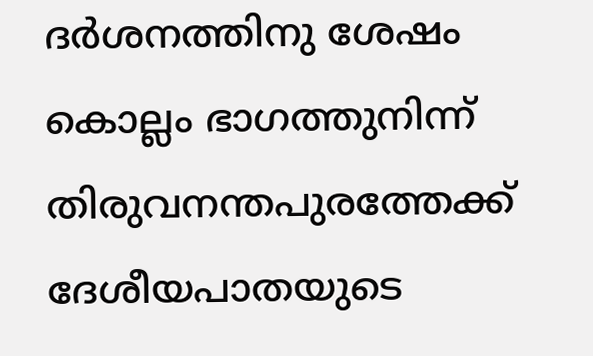ദർശനത്തിനു ശേഷം കൊല്ലം ഭാഗത്തുനിന്ന് തിരുവനന്തപുരത്തേക്ക് ദേശീയപാതയുടെ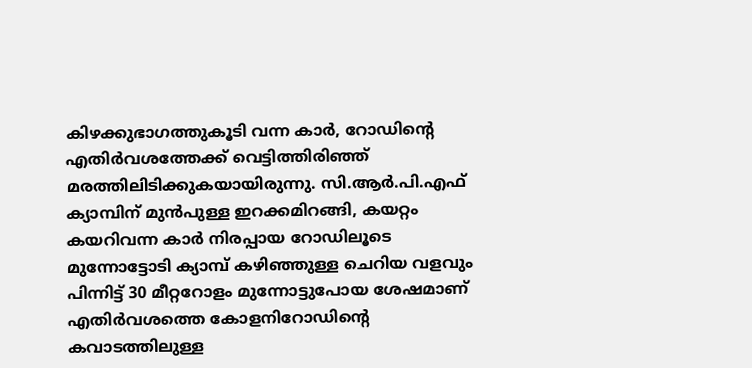കിഴക്കുഭാഗത്തുകൂടി വന്ന കാർ, റോഡിന്റെ എതിർവശത്തേക്ക് വെട്ടിത്തിരിഞ്ഞ് മരത്തിലിടിക്കുകയായിരുന്നു. സി.ആർ.പി.എഫ് ക്യാമ്പിന് മുൻപുള്ള ഇറക്കമിറങ്ങി, കയറ്റം കയറിവന്ന കാർ നിരപ്പായ റോഡിലൂടെ മുന്നോട്ടോടി ക്യാമ്പ് കഴിഞ്ഞുള്ള ചെറിയ വളവും പിന്നിട്ട് 30 മീറ്ററോളം മുന്നോട്ടുപോയ ശേഷമാണ് എതിർവശത്തെ കോളനിറോഡിന്റെ കവാടത്തിലുള്ള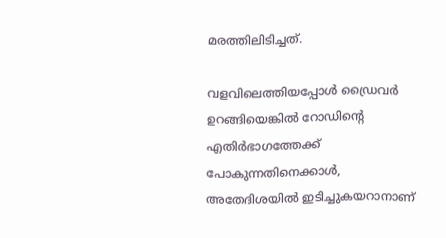മരത്തിലിടിച്ചത്.

വളവിലെത്തിയപ്പോൾ ഡ്രൈവർ ഉറങ്ങിയെങ്കിൽ റോഡിന്റെ എതിർഭാഗത്തേക്ക് പോകുന്നതിനെക്കാൾ, അതേദിശയിൽ ഇടിച്ചുകയറാനാണ്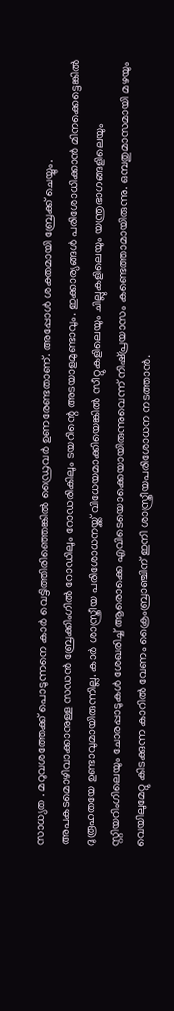സാധ്യത . മറുവശത്തേക്ക് പൊടുന്നനെ കാർ വെട്ടിത്തിരിഞ്ഞെങ്കിൽ ഡ്രൈവർ ഉണരേണ്ടതാണ്. അപ്പോൾ ശക്തമായി ബ്രേക്ക് ചെയ്യും. അപകടമൊഴിവാക്കാനുള്ള സഡൻ ബ്രേക്കിംഗിൽ റോഡിലും റോഡരികിലും ടയറിന്റെ അടയാളമുണ്ടാവും. ഇക്കാര്യങ്ങൾ പരിശോധിക്കാൻ മിനക്കെട്ടെങ്കിൽ ദുരൂഹതയേ ഉണ്ടാവുമായിരുന്നില്ല. കാർ ശാസ്ത്രീയ പരിശോധനയ്ക്ക് വിധേയമാക്കിയെങ്കിൽ സീറ്റുകളിലെയും ചില്ലുകളിലെയും യന്ത്രഭാഗങ്ങളിലെയും സ്റ്റിയറിംഗിലെയും ചോരപ്പാടുകൾ ശേഖരിച്ച് ആരൊക്കെ എവിടെയൊക്കെയായിരുന്നുവെന്ന് നിഷ്‌പ്രയാസം കണ്ടെത്താമായിരുന്നു. ഒമ്പതുമാസമായി മഴയും വെയിലുമേറ്റു കിടക്കുന്ന കാറിൽ വേണം ക്രൈംബ്രാഞ്ചിന് ഇനി ശാസ്ത്രീയപരിശോധന നടത്താൻ.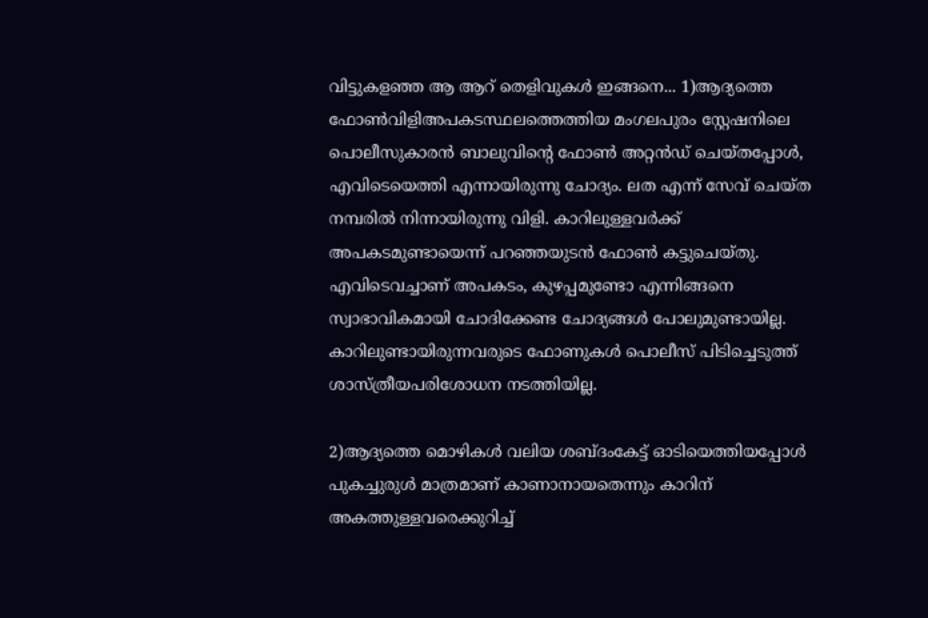വിട്ടുകളഞ്ഞ ആ ആറ് തെളിവുകൾ ഇങ്ങനെ... 1)ആദ്യത്തെ ഫോൺവിളിഅപകടസ്ഥലത്തെത്തിയ മംഗലപുരം സ്റ്റേഷനിലെ പൊലീസുകാരൻ ബാലുവിന്റെ ഫോൺ അറ്റൻഡ് ചെയ്തപ്പോൾ, എവിടെയെത്തി എന്നായിരുന്നു ചോദ്യം. ലത എന്ന് സേവ് ചെയ്ത നമ്പരിൽ നിന്നായിരുന്നു വിളി. കാറിലുള്ളവർക്ക് അപകടമുണ്ടായെന്ന് പറഞ്ഞയുടൻ ഫോൺ കട്ടുചെയ്തു. എവിടെവച്ചാണ് അപകടം, കുഴപ്പമുണ്ടോ എന്നിങ്ങനെ സ്വാഭാവികമായി ചോദിക്കേണ്ട ചോദ്യങ്ങൾ പോലുമുണ്ടായില്ല. കാറിലുണ്ടായിരുന്നവരുടെ ഫോണുകൾ പൊലീസ് പിടിച്ചെടുത്ത് ശാസ്ത്രീയപരിശോധന നടത്തിയില്ല.

2)ആദ്യത്തെ മൊഴികൾ വലിയ ശബ്‌ദംകേട്ട് ഓടിയെത്തിയപ്പോൾ പുകച്ചുരുൾ മാത്രമാണ് കാണാനായതെന്നും കാറിന് അകത്തുള്ളവരെക്കുറിച്ച്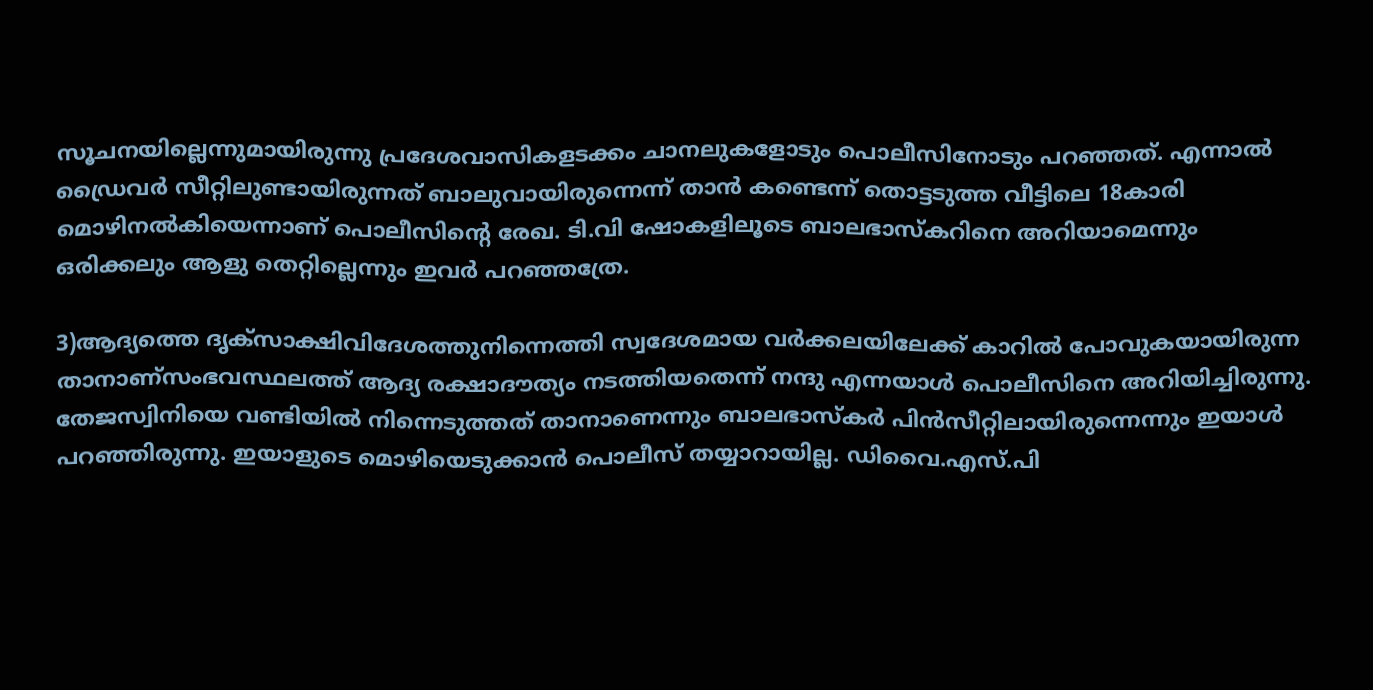സൂചനയില്ലെന്നുമായിരുന്നു പ്രദേശവാസികളടക്കം ചാനലുകളോടും പൊലീസിനോടും പറഞ്ഞത്. എന്നാൽ ഡ്രൈവർ സീറ്റിലുണ്ടായിരുന്നത് ബാലുവായിരുന്നെന്ന് താൻ കണ്ടെന്ന് തൊട്ടടുത്ത വീട്ടിലെ 18കാരി മൊഴിനൽകിയെന്നാണ് പൊലീസിന്റെ രേഖ. ടി.വി ഷോകളിലൂടെ ബാലഭാസ്കറിനെ അറിയാമെന്നും ഒരിക്കലും ആളു തെറ്റില്ലെന്നും ഇവർ പറഞ്ഞത്രേ.

3)ആദ്യത്തെ ദൃക്‌സാക്ഷിവിദേശത്തുനിന്നെത്തി സ്വദേശമായ വർക്കലയിലേക്ക് കാറിൽ പോവുകയായിരുന്ന താനാണ്സംഭവസ്ഥലത്ത് ആദ്യ രക്ഷാദൗത്യം നടത്തിയതെന്ന് നന്ദു എന്നയാൾ പൊലീസിനെ അറിയിച്ചിരുന്നു. തേജസ്വിനിയെ വണ്ടിയിൽ നിന്നെടുത്തത് താനാണെന്നും ബാലഭാസ്കർ പിൻസീറ്റിലായിരുന്നെന്നും ഇയാൾ പറഞ്ഞിരുന്നു. ഇയാളുടെ മൊഴിയെടുക്കാൻ പൊലീസ് തയ്യാറായില്ല. ഡിവൈ.എസ്.പി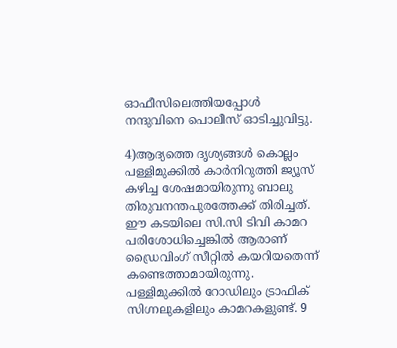ഓഫീസിലെത്തിയപ്പോൾ നന്ദുവിനെ പൊലീസ് ഓടിച്ചുവിട്ടു.

4)ആദ്യത്തെ ദൃശ്യങ്ങൾ കൊല്ലം പള്ളിമുക്കിൽ കാർനിറുത്തി ജ്യൂസ് കഴിച്ച ശേഷമായിരുന്നു ബാലു തിരുവനന്തപുരത്തേക്ക് തിരിച്ചത്. ഈ കടയിലെ സി.സി ടിവി കാമറ പരിശോധിച്ചെങ്കിൽ ആരാണ് ഡ്രൈവിംഗ് സീറ്റിൽ കയറിയതെന്ന് കണ്ടെത്താമായിരുന്നു. പള്ളിമുക്കിൽ റോഡിലും ട്രാഫിക് സിഗ്നലുകളിലും കാമറകളുണ്ട്. 9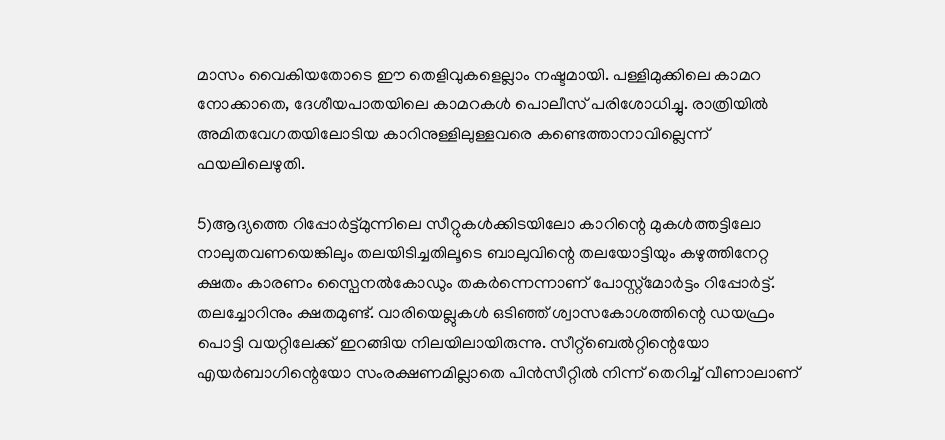മാസം വൈകിയതോടെ ഈ തെളിവുകളെല്ലാം നഷ്ടമായി. പള്ളിമുക്കിലെ കാമറ നോക്കാതെ, ദേശീയപാതയിലെ കാമറകൾ പൊലീസ് പരിശോധിച്ചു. രാത്രിയിൽ അമിതവേഗതയിലോടിയ കാറിനുള്ളിലുള്ളവരെ കണ്ടെത്താനാവില്ലെന്ന് ഫയലിലെഴുതി.

5)ആദ്യത്തെ റിപ്പോർട്ട്മുന്നിലെ സീറ്റുകൾക്കിടയിലോ കാറിന്റെ മുകൾത്തട്ടിലോ നാലുതവണയെങ്കിലും തലയിടിച്ചതിലൂടെ ബാലുവിന്റെ തലയോട്ടിയും കഴുത്തിനേറ്റ ക്ഷതം കാരണം സ്പൈനൽകോഡും തകർന്നെന്നാണ് പോസ്റ്റ്മോർട്ടം റിപ്പോർട്ട്. തലച്ചോറിനും ക്ഷതമുണ്ട്. വാരിയെല്ലുകൾ ഒടിഞ്ഞ് ശ്വാസകോശത്തിന്റെ ഡയഫ്രം പൊട്ടി വയറ്റിലേക്ക് ഇറങ്ങിയ നിലയിലായിരുന്നു. സീറ്റ്ബെൽറ്റിന്റെയോ എയർബാഗിന്റെയോ സംരക്ഷണമില്ലാതെ പിൻസീറ്റിൽ നിന്ന് തെറിച്ച് വീണാലാണ്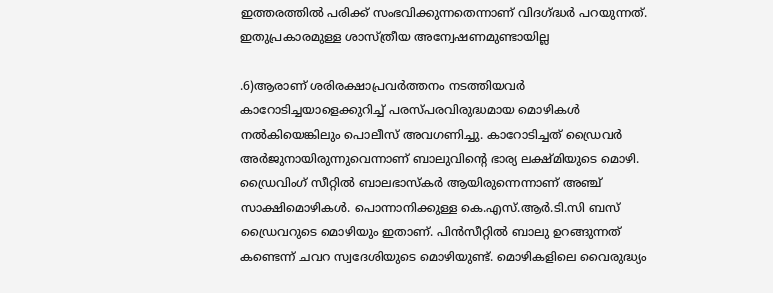ഇത്തരത്തിൽ പരിക്ക് സംഭവിക്കുന്നതെന്നാണ് വിദഗ്ദ്ധർ പറയുന്നത്. ഇതുപ്രകാരമുള്ള ശാസ്ത്രീയ അന്വേഷണമുണ്ടായില്ല

.6)ആരാണ് ശരിരക്ഷാപ്രവർത്തനം നടത്തിയവർ കാറോടിച്ചയാളെക്കുറിച്ച് പരസ്‌പരവിരുദ്ധമായ മൊഴികൾ നൽകിയെങ്കിലും പൊലീസ് അവഗണിച്ചു. കാറോടിച്ചത് ഡ്രൈവർ അർജുനായിരുന്നുവെന്നാണ് ബാലുവിന്റെ ഭാര്യ ലക്ഷ്‌മിയുടെ മൊഴി. ഡ്രൈവിംഗ് സീറ്റിൽ ബാലഭാസ്‌കർ ആയിരുന്നെന്നാണ് അഞ്ച് സാക്ഷിമൊഴികൾ. പൊന്നാനിക്കുള്ള കെ.എസ്.ആർ.ടി.സി ബസ് ഡ്രൈവറുടെ മൊഴിയും ഇതാണ്. പിൻസീറ്റിൽ ബാലു ഉറങ്ങുന്നത് കണ്ടെന്ന് ചവറ സ്വദേശിയുടെ മൊഴിയുണ്ട്. മൊഴികളിലെ വൈരുദ്ധ്യം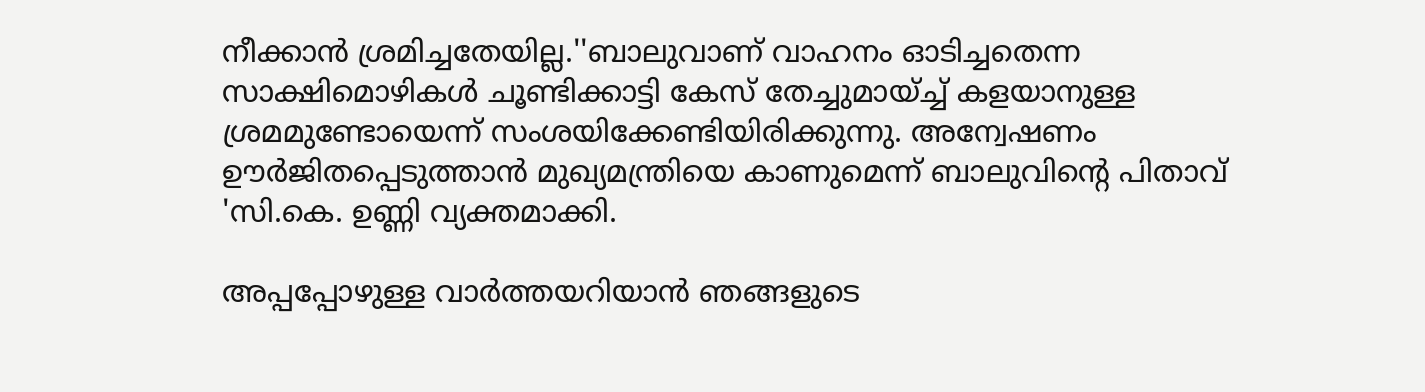നീക്കാൻ ശ്രമിച്ചതേയില്ല.''ബാലുവാണ് വാഹനം ഓടിച്ചതെന്ന സാക്ഷിമൊഴികൾ ചൂണ്ടിക്കാട്ടി കേസ് തേച്ചുമായ്ച്ച് കളയാനുള്ള ശ്രമമുണ്ടോയെന്ന് സംശയിക്കേണ്ടിയിരിക്കുന്നു. അന്വേഷണം ഊർജിതപ്പെടുത്താൻ മുഖ്യമന്ത്രിയെ കാണുമെന്ന് ബാലുവിന്റെ പിതാവ് 'സി.കെ. ഉണ്ണി വ്യക്തമാക്കി.

അപ്പപ്പോഴുള്ള വാര്‍ത്തയറിയാന്‍ ഞങ്ങളുടെ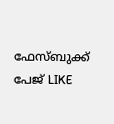ഫേസ്‌ബുക്ക്‌ പേജ് LIKE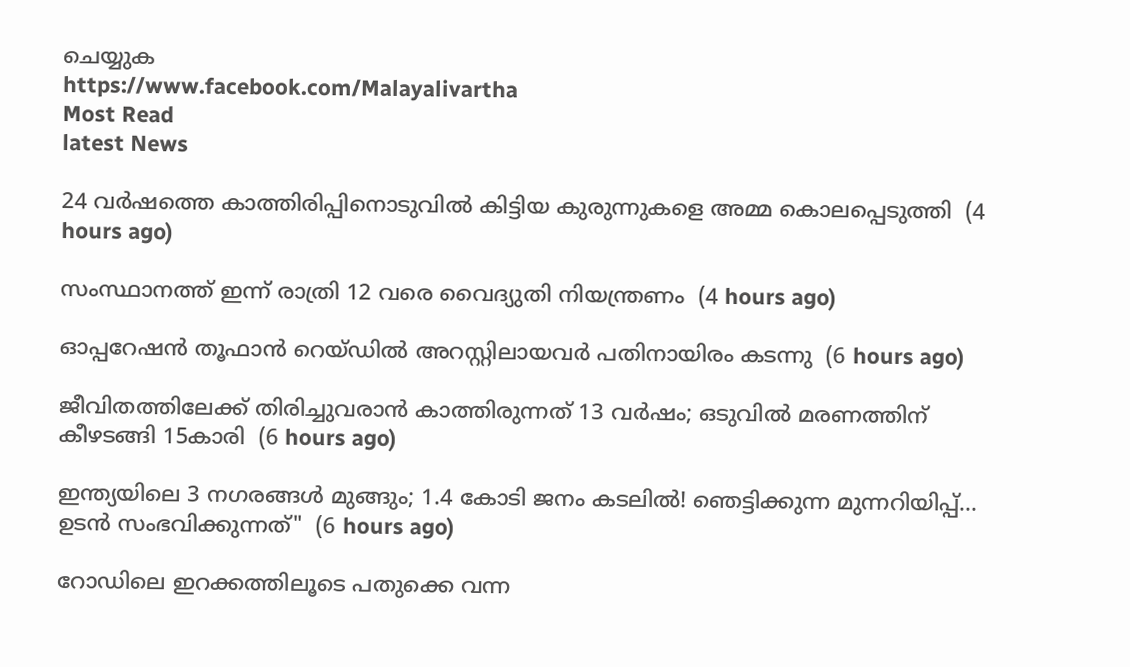ചെയ്യുക
https://www.facebook.com/Malayalivartha
Most Read
latest News

24 വര്‍ഷത്തെ കാത്തിരിപ്പിനൊടുവില്‍ കിട്ടിയ കുരുന്നുകളെ അമ്മ കൊലപ്പെടുത്തി  (4 hours ago)

സംസ്ഥാനത്ത് ഇന്ന് രാത്രി 12 വരെ വൈദ്യുതി നിയന്ത്രണം  (4 hours ago)

ഓപ്പറേഷന്‍ തൂഫാന്‍ റെയ്ഡില്‍ അറസ്റ്റിലായവര്‍ പതിനായിരം കടന്നു  (6 hours ago)

ജീവിതത്തിലേക്ക് തിരിച്ചുവരാന്‍ കാത്തിരുന്നത് 13 വര്‍ഷം; ഒടുവില്‍ മരണത്തിന് കീഴടങ്ങി 15കാരി  (6 hours ago)

ഇന്ത്യയിലെ 3 നഗരങ്ങൾ മുങ്ങും; 1.4 കോടി ജനം കടലിൽ! ഞെട്ടിക്കുന്ന മുന്നറിയിപ്പ്... ഉടൻ സംഭവിക്കുന്നത്"  (6 hours ago)

റോഡിലെ ഇറക്കത്തിലൂടെ പതുക്കെ വന്ന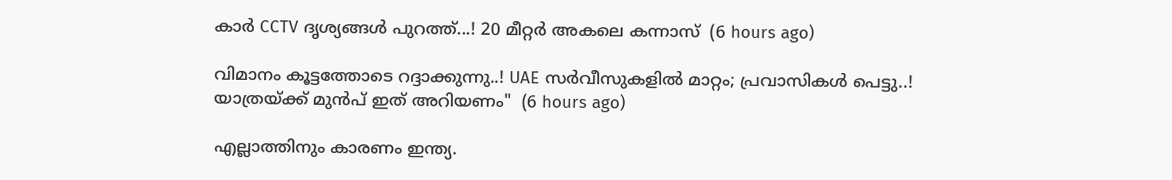കാർ CCTV ദൃശ്യങ്ങൾ പുറത്ത്...! 20 മീറ്റര്‍ അകലെ കന്നാസ്  (6 hours ago)

വിമാനം കൂട്ടത്തോടെ റദ്ദാക്കുന്നു..! UAE സർവീസുകളിൽ മാറ്റം; പ്രവാസികൾ പെട്ടു..! യാത്രയ്ക്ക് മുൻപ് ഇത് അറിയണം"  (6 hours ago)

എല്ലാത്തിനും കാരണം ഇന്ത്യ.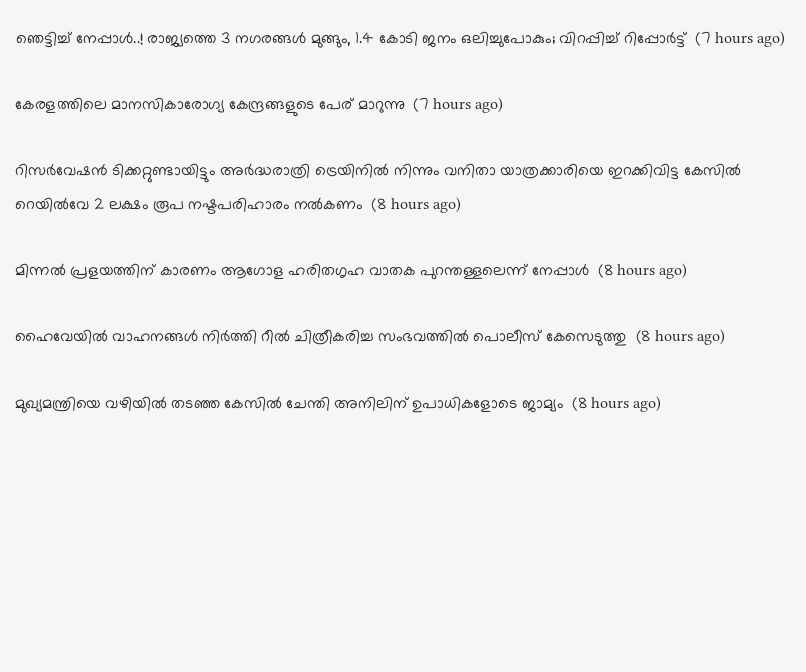ഞെട്ടിച്ച് നേപ്പാൾ..! രാജ്യത്തെ 3 നഗരങ്ങൾ മുങ്ങും, 1.4 കോടി ജനം ഒലിച്ചുപോകും; വിറപ്പിച്ച് റിപ്പോർട്ട്  (7 hours ago)

കേരളത്തിലെ മാനസികാരോഗ്യ കേന്ദ്രങ്ങളുടെ പേര് മാറുന്നു  (7 hours ago)

റിസര്‍വേഷന്‍ ടിക്കറ്റുണ്ടായിട്ടും അര്‍ദ്ധരാത്രി ട്രെയിനില്‍ നിന്നും വനിതാ യാത്രക്കാരിയെ ഇറക്കിവിട്ട കേസില്‍ റെയില്‍വേ 2 ലക്ഷം രൂപ നഷ്ടപരിഹാരം നല്‍കണം  (8 hours ago)

മിന്നല്‍ പ്രളയത്തിന് കാരണം ആഗോള ഹരിതഗൃഹ വാതക പുറന്തള്ളലെന്ന് നേപ്പാള്‍  (8 hours ago)

ഹൈവേയില്‍ വാഹനങ്ങള്‍ നിര്‍ത്തി റീല്‍ ചിത്രീകരിച്ച സംഭവത്തില്‍ പൊലീസ് കേസെടുത്തു  (8 hours ago)

മുഖ്യമന്ത്രിയെ വഴിയില്‍ തടഞ്ഞ കേസില്‍ ചേന്തി അനിലിന് ഉപാധികളോടെ ജാമ്യം  (8 hours ago)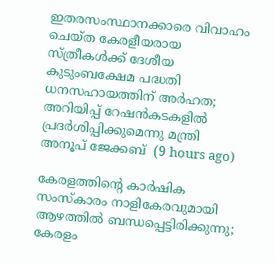ഇതരസംസ്ഥാനക്കാരെ വിവാഹം ചെയ്ത കേരളീയരായ സ്ത്രീകള്‍ക്ക് ദേശീയ കുടുംബക്ഷേമ പദ്ധതി ധനസഹായത്തിന് അര്‍ഹത; അറിയിപ്പ് റേഷന്‍കടകളില്‍ പ്രദര്‍ശിപ്പിക്കുമെന്നു മന്ത്രി അനൂപ് ജേക്കബ്  (9 hours ago)

കേരളത്തിന്റെ കാർഷിക സംസ്കാരം നാളികേരവുമായി ആഴത്തിൽ ബന്ധപ്പെട്ടിരിക്കുന്നു; കേരളം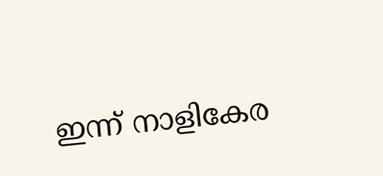ഇന്ന് നാളികേര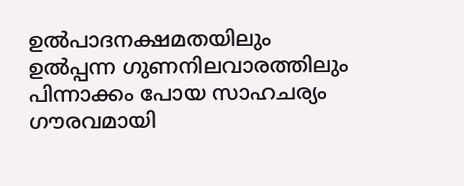ഉൽപാദനക്ഷമതയിലും ഉൽപ്പന്ന ഗുണനിലവാരത്തിലും പിന്നാക്കം പോയ സാഹചര്യം ഗൗരവമായി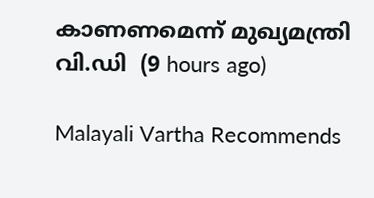കാണണമെന്ന് മുഖ്യമന്ത്രി വി.ഡി  (9 hours ago)

Malayali Vartha Recommends